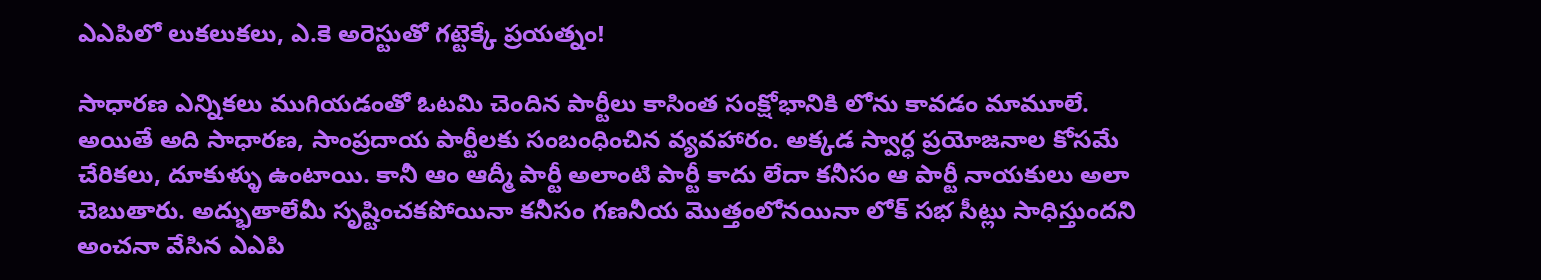ఎఎపిలో లుకలుకలు, ఎ.కె అరెస్టుతో గట్టెక్కే ప్రయత్నం!

సాధారణ ఎన్నికలు ముగియడంతో ఓటమి చెందిన పార్టీలు కాసింత సంక్షోభానికి లోను కావడం మామూలే. అయితే అది సాధారణ, సాంప్రదాయ పార్టీలకు సంబంధించిన వ్యవహారం. అక్కడ స్వార్ధ ప్రయోజనాల కోసమే చేరికలు, దూకుళ్ళు ఉంటాయి. కానీ ఆం ఆద్మీ పార్టీ అలాంటి పార్టీ కాదు లేదా కనీసం ఆ పార్టీ నాయకులు అలా చెబుతారు. అద్భుతాలేమీ సృష్టించకపోయినా కనీసం గణనీయ మొత్తంలోనయినా లోక్ సభ సీట్లు సాధిస్తుందని అంచనా వేసిన ఎఎపి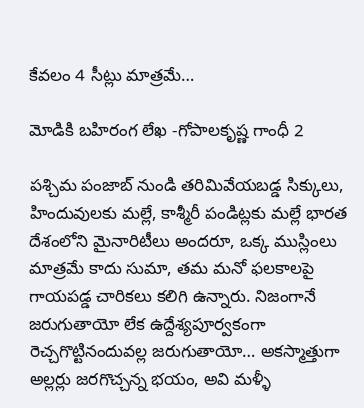కేవలం 4 సీట్లు మాత్రమే…

మోడికి బహిరంగ లేఖ -గోపాలకృష్ణ గాంధీ 2

పశ్చిమ పంజాబ్ నుండి తరిమివేయబడ్డ సిక్కులు, హిందువులకు మల్లే, కాశ్మీరీ పండిట్లకు మల్లే భారత దేశంలోని మైనారిటీలు అందరూ, ఒక్క ముస్లింలు మాత్రమే కాదు సుమా, తమ మనో ఫలకాలపై గాయపడ్డ చారికలు కలిగి ఉన్నారు. నిజంగానే జరుగుతాయో లేక ఉద్దేశ్యపూర్వకంగా రెచ్చగొట్టినందువల్ల జరుగుతాయో… అకస్మాత్తుగా అల్లర్లు జరగొచ్చన్న భయం, అవి మళ్ళీ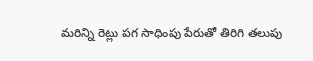మరిన్ని రెట్లు పగ సాధింపు పేరుతో తిరిగి తలుపు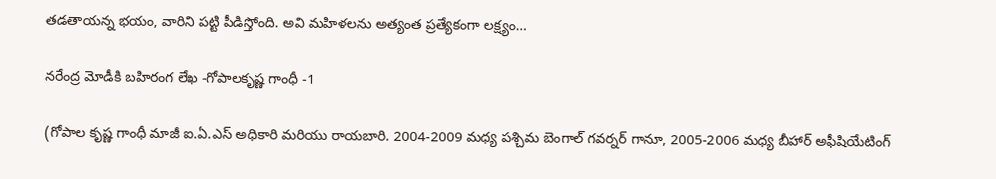తడతాయన్న భయం, వారిని పట్టి పీడిస్తోంది. అవి మహిళలను అత్యంత ప్రత్యేకంగా లక్ష్యం…

నరేంద్ర మోడీకి బహిరంగ లేఖ -గోపాలకృష్ణ గాంధీ -1

(గోపాల కృష్ణ గాంధీ మాజీ ఐ.ఏ.ఎస్ అధికారి మరియు రాయబారి. 2004-2009 మధ్య పశ్చిమ బెంగాల్ గవర్నర్ గానూ, 2005-2006 మధ్య బీహార్ అఫీషియేటింగ్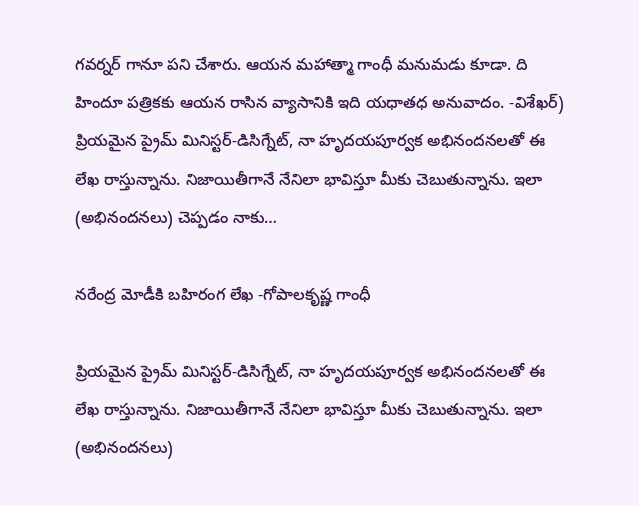గవర్నర్ గానూ పని చేశారు. ఆయన మహాత్మా గాంధీ మనుమడు కూడా. ది హిందూ పత్రికకు ఆయన రాసిన వ్యాసానికి ఇది యధాతధ అనువాదం. -విశేఖర్)  ప్రియమైన ప్రైమ్ మినిస్టర్-డిసిగ్నేట్, నా హృదయపూర్వక అభినందనలతో ఈ లేఖ రాస్తున్నాను. నిజాయితీగానే నేనిలా భావిస్తూ మీకు చెబుతున్నాను. ఇలా (అభినందనలు) చెప్పడం నాకు…

నరేంద్ర మోడీకి బహిరంగ లేఖ -గోపాలకృష్ణ గాంధీ

ప్రియమైన ప్రైమ్ మినిస్టర్-డిసిగ్నేట్, నా హృదయపూర్వక అభినందనలతో ఈ లేఖ రాస్తున్నాను. నిజాయితీగానే నేనిలా భావిస్తూ మీకు చెబుతున్నాను. ఇలా (అభినందనలు)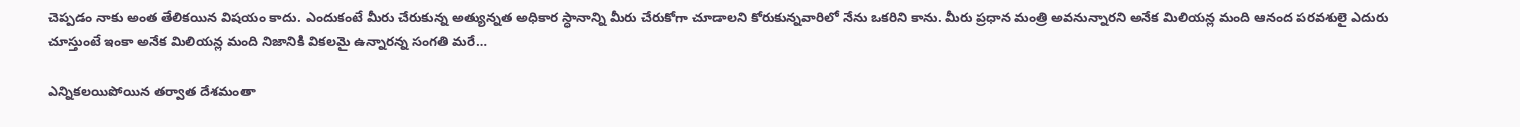చెప్పడం నాకు అంత తేలికయిన విషయం కాదు. ఎందుకంటే మీరు చేరుకున్న అత్యున్నత అధికార స్ధానాన్ని మీరు చేరుకోగా చూడాలని కోరుకున్నవారిలో నేను ఒకరిని కాను. మీరు ప్రధాన మంత్రి అవనున్నారని అనేక మిలియన్ల మంది ఆనంద పరవశులై ఎదురు చూస్తుంటే ఇంకా అనేక మిలియన్ల మంది నిజానికి వికలమై ఉన్నారన్న సంగతి మరే…

ఎన్నికలయిపోయిన తర్వాత దేశమంతా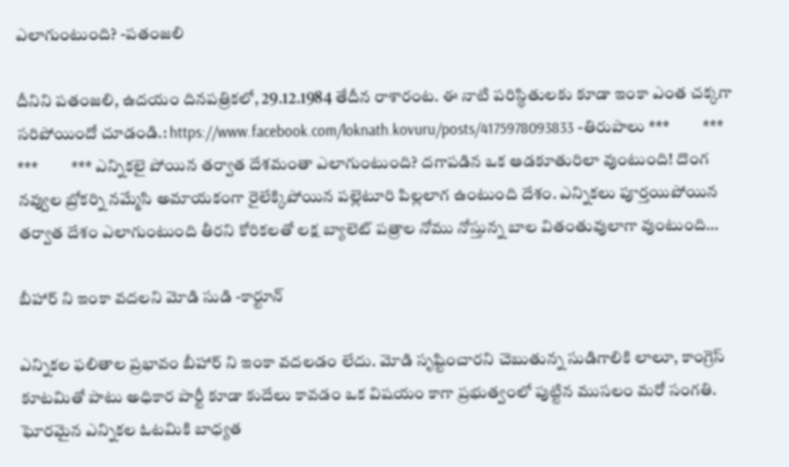ఎలాగుంటుంది? -పతంజలి

దీనిని పతంజలి, ఉదయం దినపత్రికలో, 29.12.1984 తేదీన రాశారంట. ఈ నాటి పరిస్ధితులకు కూడా ఇంకా ఎంత చక్కగా సరిపోయిందో చూడండి.: https://www.facebook.com/loknath.kovuru/posts/4175978093833 -తిరుపాలు ***          ***           ***          *** ఎన్నికలై పోయిన తర్వాత దేశమంతా ఎలాగుంటుంది? దగాపడిన ఒక ఆడకూతురిలా వుంటుంది! దొంగ నవ్వుల బ్రోకర్ని నమ్మేసి అమాయకంగా రైలేక్కిపోయిన పల్లెటూరి పిల్లలాగ ఉంటుంది దేశం. ఎన్నికలు పూర్తయిపోయిన తర్వాత దేశం ఎలాగుంటుంది తీరని కోరికలతో లక్ష బ్యాలెట్ పత్రాల నోము నోస్తున్న బాల వితంతువులాగా వుంటుంది…

బీహార్ ని ఇంకా వదలని మోడి సుడి -కార్టూన్

ఎన్నికల ఫలితాల ప్రభావం బీహార్ ని ఇంకా వదలడం లేదు. మోడి సృష్టించారని చెబుతున్న సుడిగాలికి లాలూ, కాంగ్రెస్ కూటమితో పాటు అధికార పార్టీ కూడా కుదేలు కావడం ఒక విషయం కాగా ప్రభుత్వంలో పుట్టిన ముసలం మరో సంగతి. ఘోరమైన ఎన్నికల ఓటమికి బాధ్యత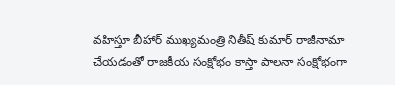వహిస్తూ బీహార్ ముఖ్యమంత్రి నితీష్ కుమార్ రాజీనామా చేయడంతో రాజకీయ సంక్షోభం కాస్తా పాలనా సంక్షోభంగా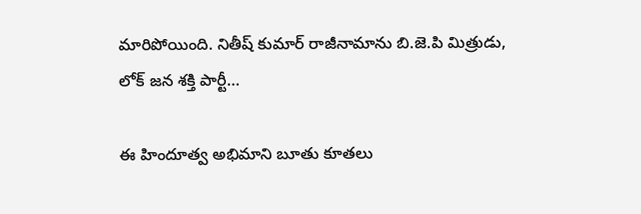మారిపోయింది. నితీష్ కుమార్ రాజీనామాను బి.జె.పి మిత్రుడు, లోక్ జన శక్తి పార్టీ…

ఈ హిందూత్వ అభిమాని బూతు కూతలు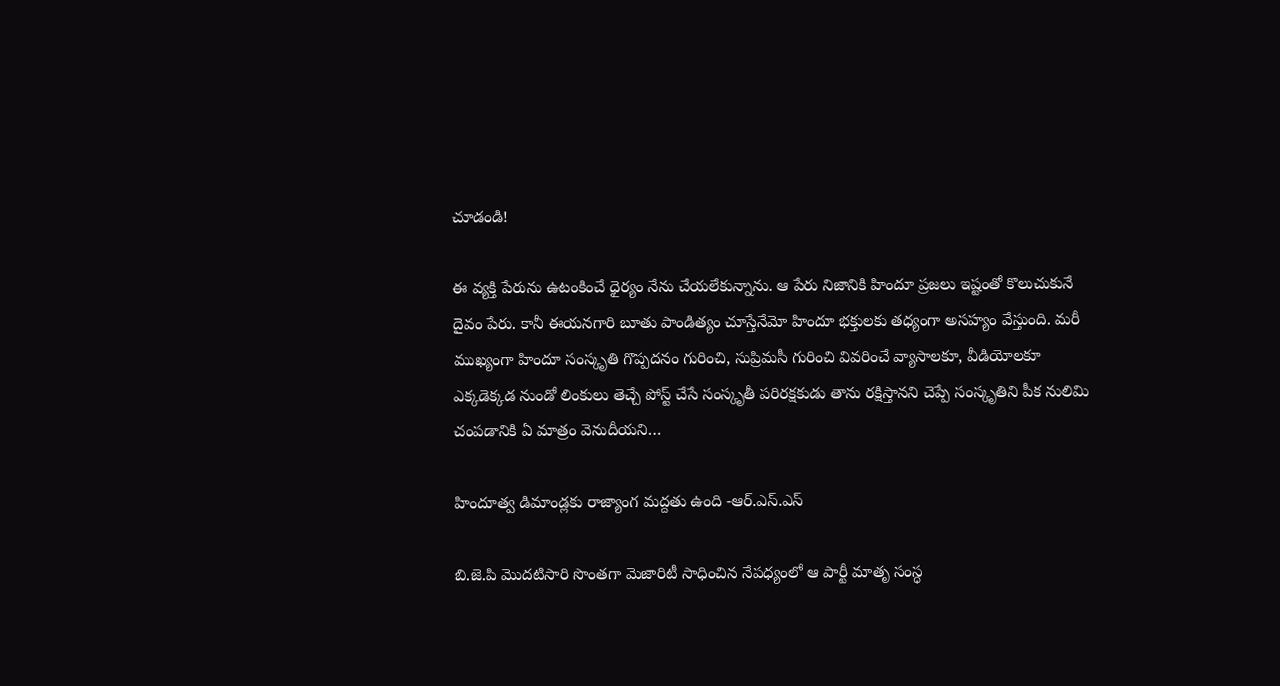చూడండి!

ఈ వ్యక్తి పేరును ఉటంకించే ధైర్యం నేను చేయలేకున్నాను. ఆ పేరు నిజానికి హిందూ ప్రజలు ఇష్టంతో కొలుచుకునే దైవం పేరు. కానీ ఈయనగారి బూతు పాండిత్యం చూస్తేనేమో హిందూ భక్తులకు తధ్యంగా అసహ్యం వేస్తుంది. మరీ ముఖ్యంగా హిందూ సంస్కృతి గొప్పదనం గురించి, సుప్రిమసీ గురించి వివరించే వ్యాసాలకూ, వీడియోలకూ ఎక్కడెక్కడ నుండో లింకులు తెచ్చే పోస్ట్ చేసే సంస్కృతీ పరిరక్షకుడు తాను రక్షిస్తానని చెప్పే సంస్కృతిని పీక నులిమి చంపడానికి ఏ మాత్రం వెనుదీయని…

హిందూత్వ డిమాండ్లకు రాజ్యాంగ మద్దతు ఉంది -ఆర్.ఎస్.ఎస్

బి.జె.పి మొదటిసారి సొంతగా మెజారిటీ సాధించిన నేపధ్యంలో ఆ పార్టీ మాతృ సంస్ధ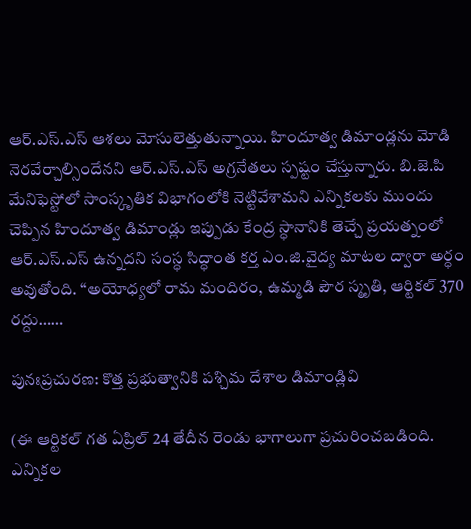ఆర్.ఎస్.ఎస్ ఆశలు మోసులెత్తుతున్నాయి. హిందూత్వ డిమాండ్లను మోడి నెరవేర్చాల్సిందేనని ఆర్.ఎస్.ఎస్ అగ్రనేతలు స్పష్టం చేస్తున్నారు. బి.జె.పి మేనిఫెస్టోలో సాంస్కృతిక విభాగంలోకి నెట్టివేశామని ఎన్నికలకు ముందు చెప్పిన హిందూత్వ డిమాండ్లు ఇప్పుడు కేంద్ర స్ధానానికి తెచ్చే ప్రయత్నంలో ఆర్.ఎస్.ఎస్ ఉన్నదని సంస్ధ సిద్ధాంత కర్త ఎం.జి.వైద్య మాటల ద్వారా అర్ధం అవుతోంది. “అయోధ్యలో రామ మందిరం, ఉమ్మడి పౌర స్మృతి, ఆర్టికల్ 370 రద్దు……

పునఃప్రచురణ: కొత్త ప్రభుత్వానికి పశ్చిమ దేశాల డిమాండ్లివి

(ఈ ఆర్టికల్ గత ఏప్రిల్ 24 తేదీన రెండు భాగాలుగా ప్రచురించబడింది. ఎన్నికల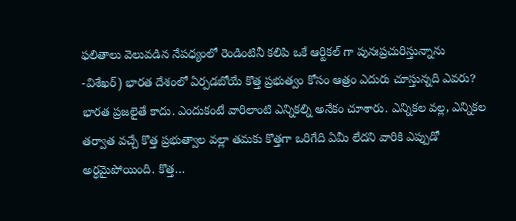ఫలితాలు వెలువడిన నేపధ్యంలో రెండింటినీ కలిపి ఒకే ఆర్టికల్ గా పునఃప్రచురిస్తున్నాను -విశేఖర్) భారత దేశంలో ఏర్పడబోయే కొత్త ప్రభుత్వం కోసం ఆత్రం ఎదురు చూస్తున్నది ఎవరు? భారత ప్రజలైతే కాదు. ఎందుకంటే వారిలాంటి ఎన్నికల్ని అనేకం చూశారు. ఎన్నికల వల్ల, ఎన్నికల తర్వాత వచ్చే కొత్త ప్రభుత్వాల వల్లా తమకు కొత్తగా ఒరిగేది ఏమీ లేదని వారికి ఎప్పుడో అర్ధమైపోయింది. కొత్త…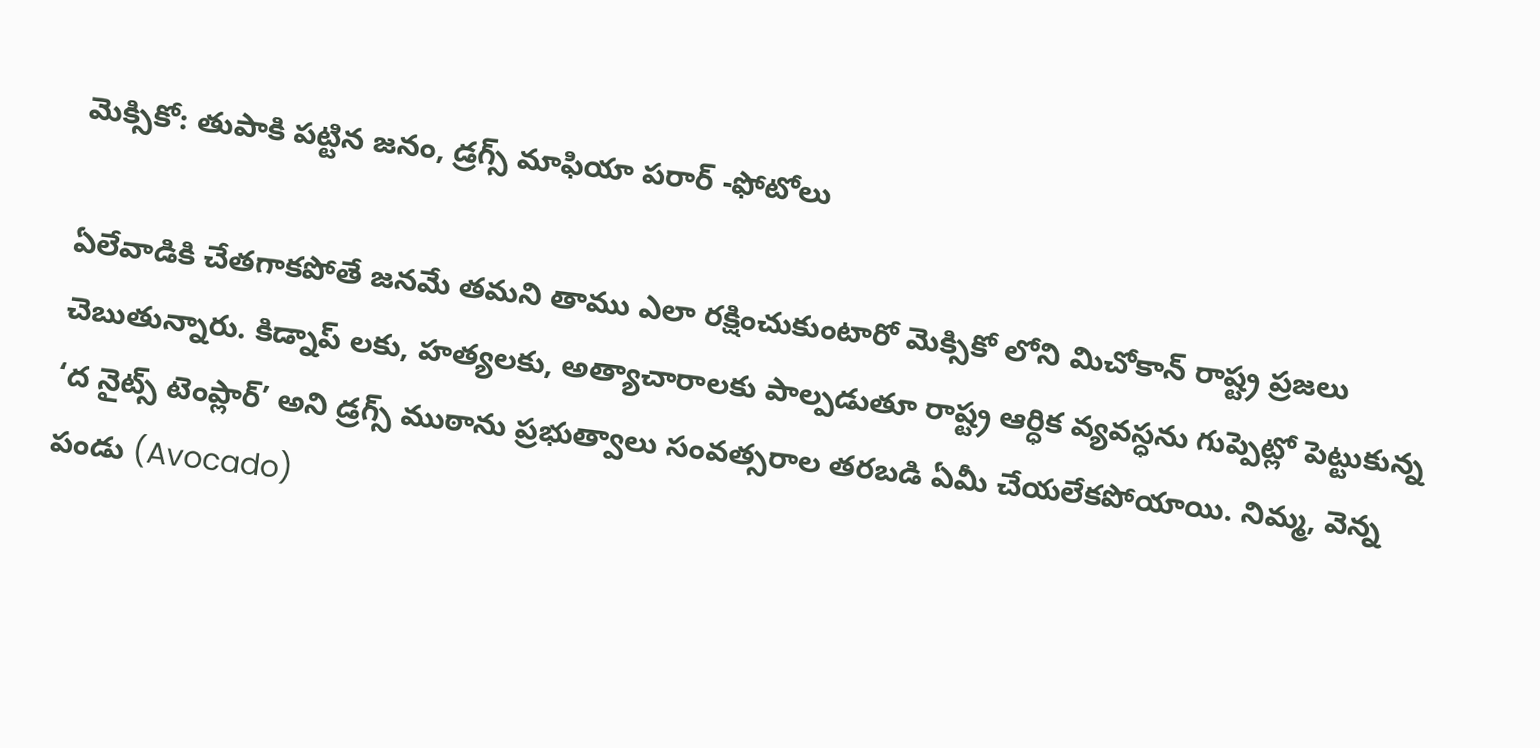మెక్సికో: తుపాకి పట్టిన జనం, డ్రగ్స్ మాఫియా పరార్ -ఫోటోలు

ఏలేవాడికి చేతగాకపోతే జనమే తమని తాము ఎలా రక్షించుకుంటారో మెక్సికో లోని మిచోకాన్ రాష్ట్ర ప్రజలు చెబుతున్నారు. కిడ్నాప్ లకు, హత్యలకు, అత్యాచారాలకు పాల్పడుతూ రాష్ట్ర ఆర్ధిక వ్యవస్ధను గుప్పెట్లో పెట్టుకున్న ‘ద నైట్స్ టెంప్లార్’ అని డ్రగ్స్ ముఠాను ప్రభుత్వాలు సంవత్సరాల తరబడి ఏమీ చేయలేకపోయాయి. నిమ్మ, వెన్న పండు (Avocado)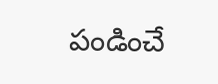పండించే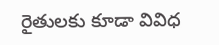రైతులకు కూడా వివిధ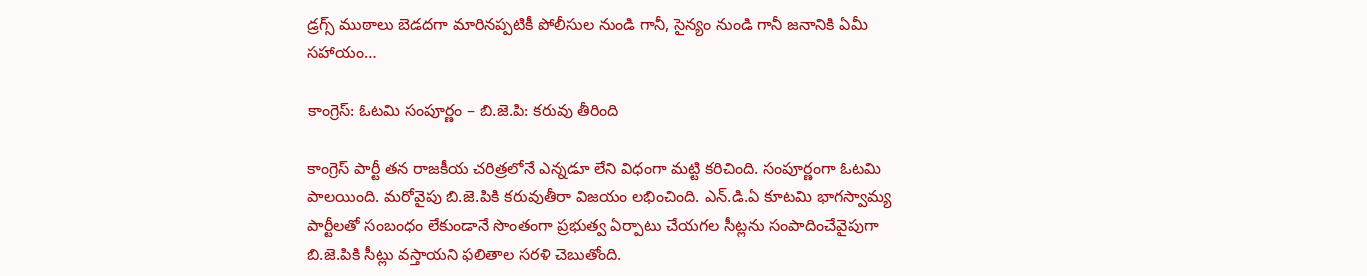డ్రగ్స్ ముఠాలు బెడదగా మారినప్పటికీ పోలీసుల నుండి గానీ, సైన్యం నుండి గానీ జనానికి ఏమీ సహాయం…

కాంగ్రెస్: ఓటమి సంపూర్ణం – బి.జె.పి: కరువు తీరింది

కాంగ్రెస్ పార్టీ తన రాజకీయ చరిత్రలోనే ఎన్నడూ లేని విధంగా మట్టి కరిచింది. సంపూర్ణంగా ఓటమి పాలయింది. మరోవైపు బి.జె.పికి కరువుతీరా విజయం లభించింది. ఎన్.డి.ఏ కూటమి భాగస్వామ్య పార్టీలతో సంబంధం లేకుండానే సొంతంగా ప్రభుత్వ ఏర్పాటు చేయగల సీట్లను సంపాదించేవైపుగా బి.జె.పికి సీట్లు వస్తాయని ఫలితాల సరళి చెబుతోంది.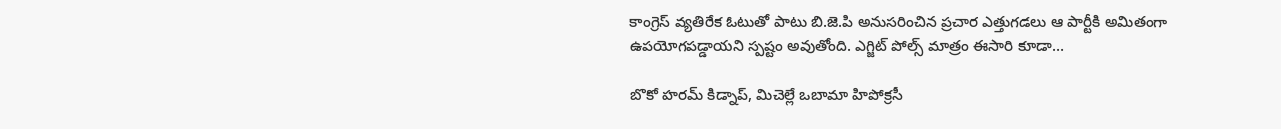కాంగ్రెస్ వ్యతిరేక ఓటుతో పాటు బి.జె.పి అనుసరించిన ప్రచార ఎత్తుగడలు ఆ పార్టీకి అమితంగా ఉపయోగపడ్డాయని స్పష్టం అవుతోంది. ఎగ్జిట్ పోల్స్ మాత్రం ఈసారి కూడా…

బొకో హరమ్ కిడ్నాప్, మిచెల్లే ఒబామా హిపోక్రసీ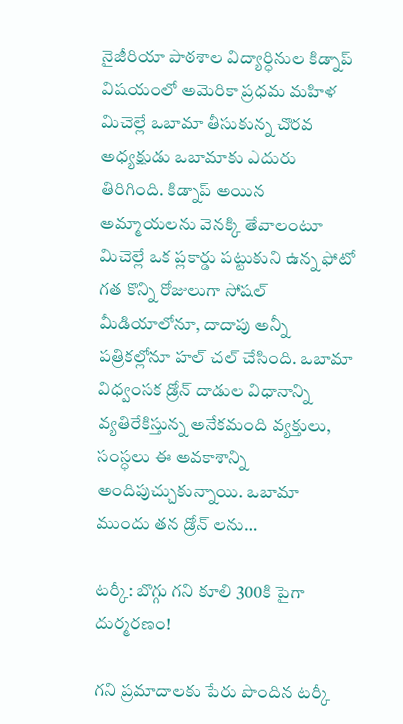నైజీరియా పాఠశాల విద్యార్ధినుల కిడ్నాప్ విషయంలో అమెరికా ప్రధమ మహిళ మిచెల్లే ఒబామా తీసుకున్న చొరవ అధ్యక్షుడు ఒబామాకు ఎదురు తిరిగింది. కిడ్నాప్ అయిన అమ్మాయలను వెనక్కి తేవాలంటూ మిచెల్లే ఒక ప్లకార్డు పట్టుకుని ఉన్న ఫోటో గత కొన్ని రోజులుగా సోషల్ మీడియాలోనూ, దాదాపు అన్నీ పత్రికల్లోనూ హల్ చల్ చేసింది. ఒబామా విధ్వంసక డ్రోన్ దాడుల విధానాన్ని వ్యతిరేకిస్తున్న అనేకమంది వ్యక్తులు, సంస్ధలు ఈ అవకాశాన్ని అందిపుచ్చుకున్నాయి. ఒబామా ముందు తన డ్రోన్ లను…

టర్కీ: బొగ్గు గని కూలి 300కి పైగా దుర్మరణం!

గని ప్రమాదాలకు పేరు పొందిన టర్కీ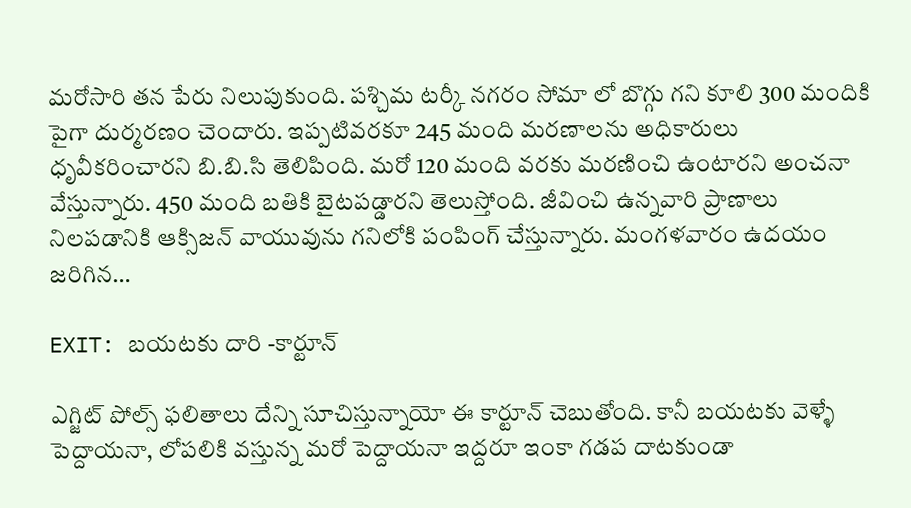మరోసారి తన పేరు నిలుపుకుంది. పశ్చిమ టర్కీ నగరం సోమా లో బొగ్గు గని కూలి 300 మందికి పైగా దుర్మరణం చెందారు. ఇప్పటివరకూ 245 మంది మరణాలను అధికారులు ధృవీకరించారని బి.బి.సి తెలిపింది. మరో 120 మంది వరకు మరణించి ఉంటారని అంచనా వేస్తున్నారు. 450 మంది బతికి బైటపడ్డారని తెలుస్తోంది. జీవించి ఉన్నవారి ప్రాణాలు నిలపడానికి ఆక్సిజన్ వాయువును గనిలోకి పంపింగ్ చేస్తున్నారు. మంగళవారం ఉదయం జరిగిన…

EXIT: బయటకు దారి -కార్టూన్

ఎగ్జిట్ పోల్స్ ఫలితాలు దేన్ని సూచిస్తున్నాయో ఈ కార్టూన్ చెబుతోంది. కానీ బయటకు వెళ్ళే పెద్దాయనా, లోపలికి వస్తున్న మరో పెద్దాయనా ఇద్దరూ ఇంకా గడప దాటకుండా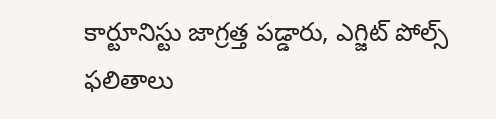కార్టూనిస్టు జాగ్రత్త పడ్డారు, ఎగ్జిట్ పోల్స్ ఫలితాలు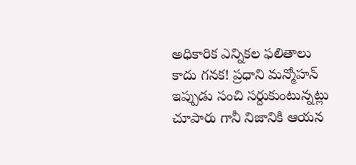అధికారిక ఎన్నికల ఫలితాలు కాదు గనక! ప్రధాని మన్మోహన్ ఇప్పుడు సంచి సర్దుకుంటున్నట్లు చూపారు గానీ నిజానికి ఆయన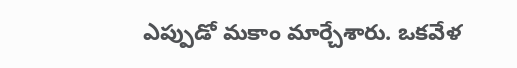ఎప్పుడో మకాం మార్చేశారు. ఒకవేళ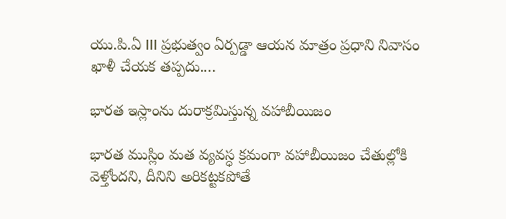యు.పి.ఏ III ప్రభుత్వం ఏర్పడ్డా ఆయన మాత్రం ప్రధాని నివాసం ఖాళీ చేయక తప్పదు.…

భారత ఇస్లాంను దురాక్రమిస్తున్న వహాబీయిజం

భారత ముస్లిం మత వ్యవస్ధ క్రమంగా వహాబీయిజం చేతుల్లోకి వెళ్తోందని, దీనిని అరికట్టకపోతే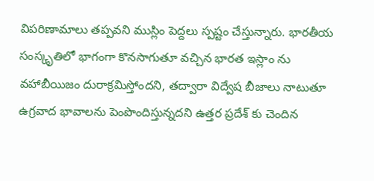విపరిణామాలు తప్పవని ముస్లిం పెద్దలు స్పష్టం చేస్తున్నారు. భారతీయ సంస్కృతిలో భాగంగా కొనసాగుతూ వచ్చిన భారత ఇస్లాం ను వహాబీయిజం దురాక్రమిస్తోందని, తద్వారా విద్వేష బీజాలు నాటుతూ ఉగ్రవాద భావాలను పెంపొందిస్తున్నదని ఉత్తర ప్రదేశ్ కు చెందిన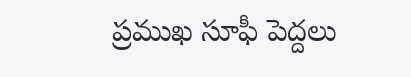ప్రముఖ సూఫీ పెద్దలు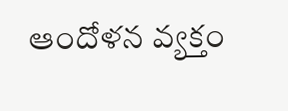ఆందోళన వ్యక్తం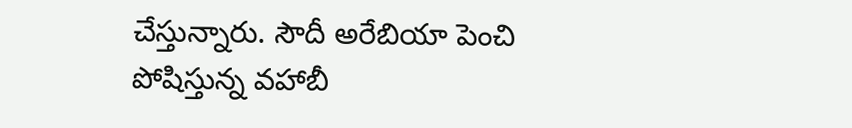చేస్తున్నారు. సౌదీ అరేబియా పెంచి పోషిస్తున్న వహాబీ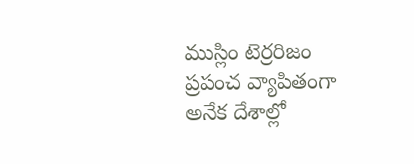ముస్లిం టెర్రరిజం ప్రపంచ వ్యాపితంగా అనేక దేశాల్లో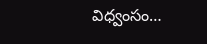విధ్వంసం…